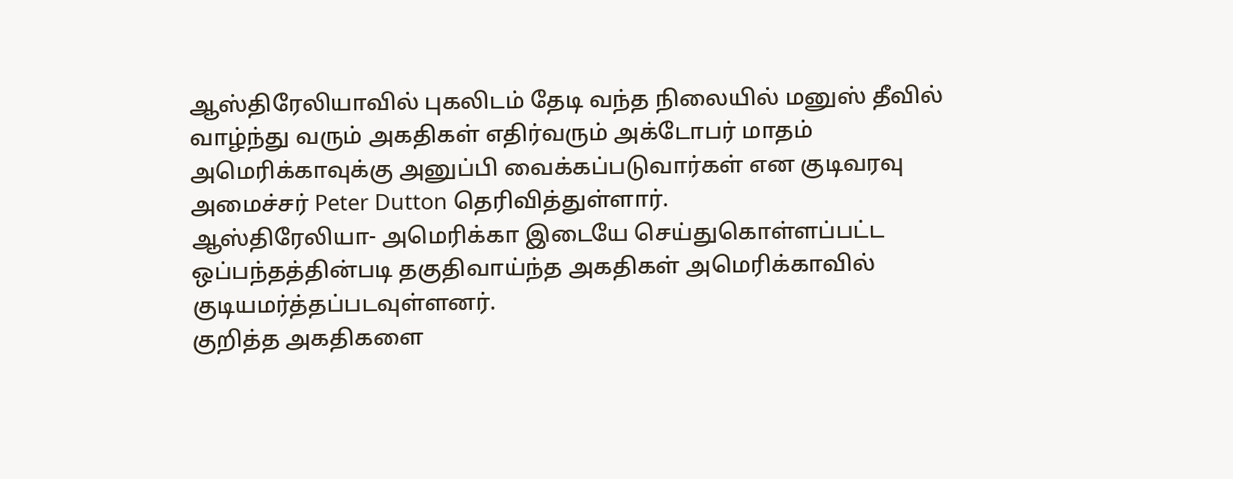ஆஸ்திரேலியாவில் புகலிடம் தேடி வந்த நிலையில் மனுஸ் தீவில் வாழ்ந்து வரும் அகதிகள் எதிர்வரும் அக்டோபர் மாதம் அமெரிக்காவுக்கு அனுப்பி வைக்கப்படுவார்கள் என குடிவரவு அமைச்சர் Peter Dutton தெரிவித்துள்ளார்.
ஆஸ்திரேலியா- அமெரிக்கா இடையே செய்துகொள்ளப்பட்ட ஒப்பந்தத்தின்படி தகுதிவாய்ந்த அகதிகள் அமெரிக்காவில் குடியமர்த்தப்படவுள்ளனர்.
குறித்த அகதிகளை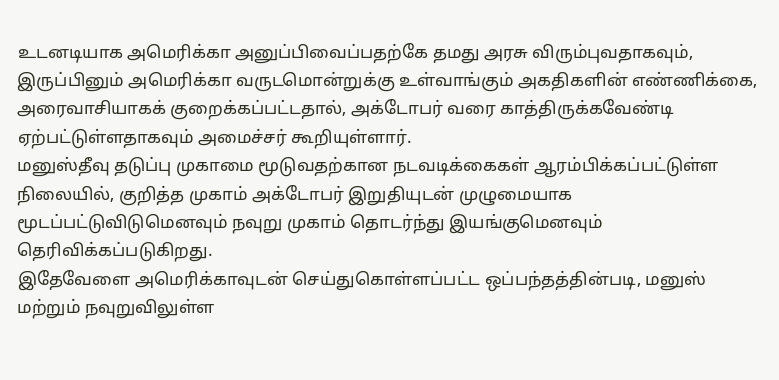உடனடியாக அமெரிக்கா அனுப்பிவைப்பதற்கே தமது அரசு விரும்புவதாகவும், இருப்பினும் அமெரிக்கா வருடமொன்றுக்கு உள்வாங்கும் அகதிகளின் எண்ணிக்கை, அரைவாசியாகக் குறைக்கப்பட்டதால், அக்டோபர் வரை காத்திருக்கவேண்டி ஏற்பட்டுள்ளதாகவும் அமைச்சர் கூறியுள்ளார்.
மனுஸ்தீவு தடுப்பு முகாமை மூடுவதற்கான நடவடிக்கைகள் ஆரம்பிக்கப்பட்டுள்ள நிலையில், குறித்த முகாம் அக்டோபர் இறுதியுடன் முழுமையாக மூடப்பட்டுவிடுமெனவும் நவுறு முகாம் தொடர்ந்து இயங்குமெனவும் தெரிவிக்கப்படுகிறது.
இதேவேளை அமெரிக்காவுடன் செய்துகொள்ளப்பட்ட ஒப்பந்தத்தின்படி, மனுஸ் மற்றும் நவுறுவிலுள்ள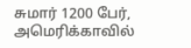சுமார் 1200 பேர், அமெரிக்காவில்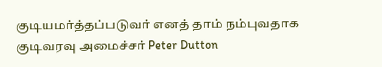குடியமர்த்தப்படுவர் எனத் தாம் நம்புவதாக குடிவரவு அமைச்சர் Peter Dutton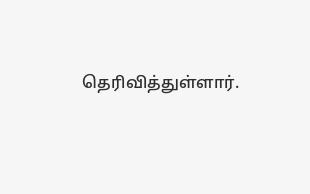தெரிவித்துள்ளார்.